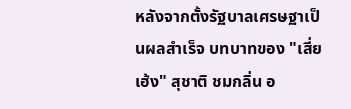หลังจากตั้งรัฐบาลเศรษฐาเป็นผลสำเร็จ บทบาทของ "เสี่ยเฮ้ง" สุชาติ ชมกลิ่น อ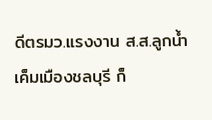ดีตรมว.แรงงาน ส.ส.ลูกน้ำเค็มเมืองชลบุรี ก็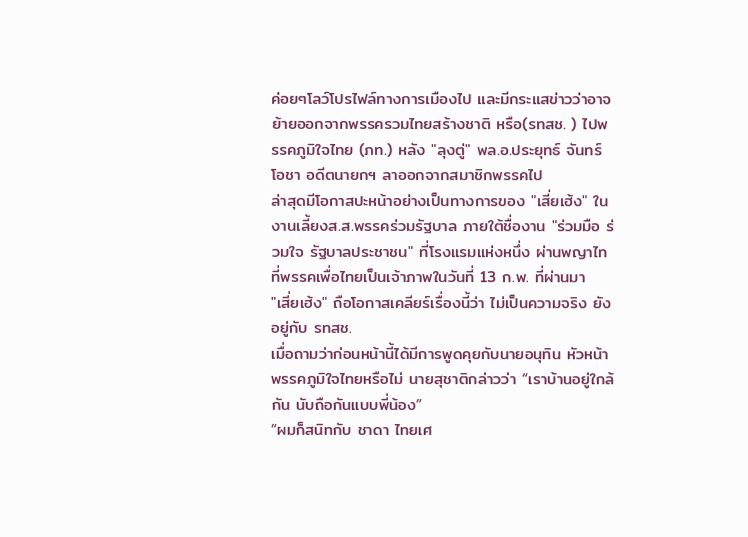ค่อยๆโลว์โปรไฟล์ทางการเมืองไป และมีกระแสข่าวว่าอาจย้ายออกจากพรรครวมไทยสร้างชาติ หรือ(รทสช. ) ไปพรรคภูมิใจไทย (ภท.) หลัง "ลุงตู่" พล.อ.ประยุทธ์ จันทร์โอชา อดีตนายกฯ ลาออกจากสมาชิกพรรคไป
ล่าสุดมีโอกาสปะหน้าอย่างเป็นทางการของ "เสี่ยเฮ้ง" ในงานเลี้ยงส.ส.พรรคร่วมรัฐบาล ภายใต้ชื่องาน "ร่วมมือ ร่วมใจ รัฐบาลประชาชน" ที่โรงแรมแห่งหนึ่ง ผ่านพญาไทที่พรรคเพื่อไทยเป็นเจ้าภาพในวันที่ 13 ก.พ. ที่ผ่านมา
"เสี่ยเฮ้ง" ถือโอกาสเคลียร์เรื่องนี้ว่า ไม่เป็นความจริง ยังอยู่กับ รทสช.
เมื่อถามว่าก่อนหน้านี้ได้มีการพูดคุยกับนายอนุทิน หัวหน้าพรรคภูมิใจไทยหรือไม่ นายสุชาติกล่าวว่า “เราบ้านอยู่ใกล้กัน นับถือกันแบบพี่น้อง”
“ผมก็สนิทกับ ชาดา ไทยเศ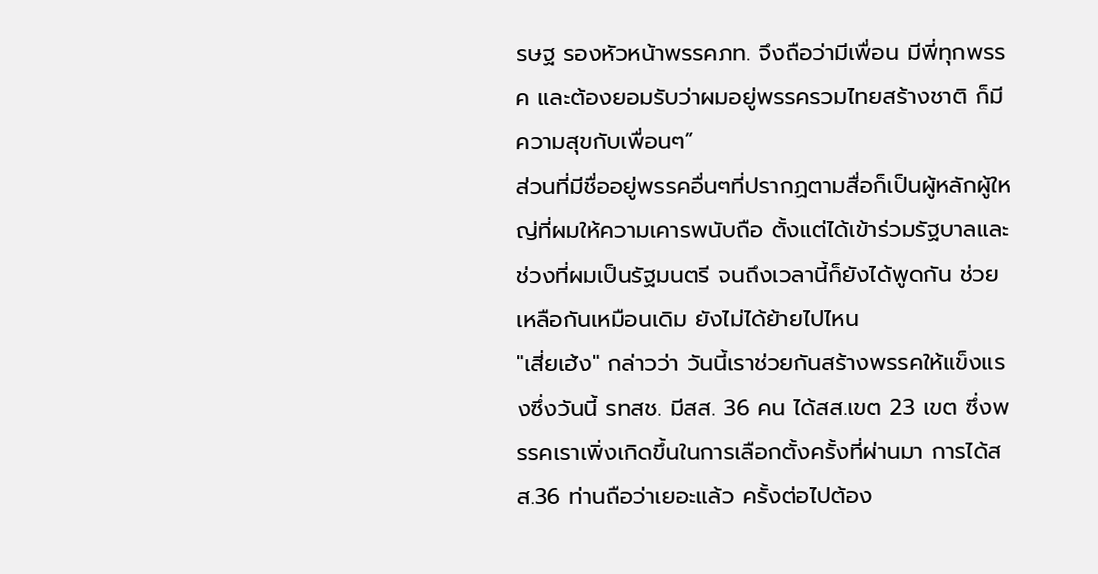รษฐ รองหัวหน้าพรรคภท. จึงถือว่ามีเพื่อน มีพี่ทุกพรรค และต้องยอมรับว่าผมอยู่พรรครวมไทยสร้างชาติ ก็มีความสุขกับเพื่อนๆ”
ส่วนที่มีชื่ออยู่พรรคอื่นๆที่ปรากฏตามสื่อก็เป็นผู้หลักผู้ใหญ่ที่ผมให้ความเคารพนับถือ ตั้งแต่ได้เข้าร่วมรัฐบาลและช่วงที่ผมเป็นรัฐมนตรี จนถึงเวลานี้ก็ยังได้พูดกัน ช่วยเหลือกันเหมือนเดิม ยังไม่ได้ย้ายไปไหน
"เสี่ยเฮ้ง" กล่าวว่า วันนี้เราช่วยกันสร้างพรรคให้แข็งแรงซึ่งวันนี้ รทสช. มีสส. 36 คน ได้สส.เขต 23 เขต ซึ่งพรรคเราเพิ่งเกิดขึ้นในการเลือกตั้งครั้งที่ผ่านมา การได้สส.36 ท่านถือว่าเยอะแล้ว ครั้งต่อไปต้อง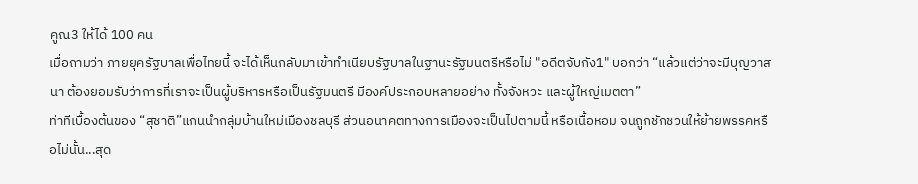คูณ3 ให้ได้ 100 คน
เมื่อถามว่า ภายยุครัฐบาลเพื่อไทยนี้ จะได้เห็นกลับมาเข้าทำเนียบรัฐบาลในฐานะรัฐมนตรีหรือไม่ "อดีตจับกัง1" บอกว่า “แล้วแต่ว่าจะมีบุญวาสนา ต้องยอมรับว่าการที่เราจะเป็นผู้บริหารหรือเป็นรัฐมนตรี มีองค์ประกอบหลายอย่าง ทั้งจังหวะ และผู้ใหญ่เมตตา”
ท่าทีเบื้องต้นของ “สุชาติ”แกนนำกลุ่มบ้านใหม่เมืองชลบุรี ส่วนอนาคตทางการเมืองจะเป็นไปตามนี้ หรือเนื้อหอม จนถูกชักชวนให้ย้ายพรรคหรือไม่นั้น...สุด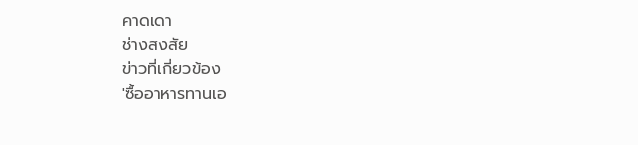คาดเดา
ช่างสงสัย
ข่าวที่เกี่ยวข้อง
'ซื้ออาหารทานเอ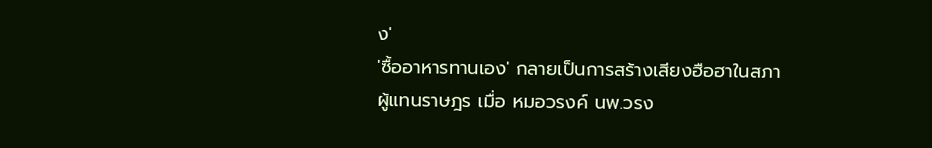ง'
'ซื้ออาหารทานเอง' กลายเป็นการสร้างเสียงฮือฮาในสภาผู้แทนราษฎร เมื่อ หมอวรงค์ นพ.วรง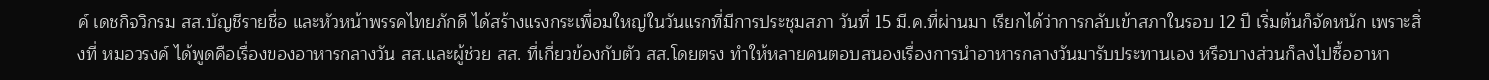ค์ เดชกิจวิกรม สส.บัญชีรายชื่อ และหัวหน้าพรรคไทยภักดี ได้สร้างแรงกระเพื่อมใหญ่ในวันแรกที่มีการประชุมสภา วันที่ 15 มี.ค.ที่ผ่านมา เรียกได้ว่าการกลับเข้าสภาในรอบ 12 ปี เริ่มต้นก็จัดหนัก เพราะสิ่งที่ หมอวรงค์ ได้พูดคือเรื่องของอาหารกลางวัน สส.และผู้ช่วย สส. ที่เกี่ยวข้องกับตัว สส.โดยตรง ทำให้หลายคนตอบสนองเรื่องการนำอาหารกลางวันมารับประทานเอง หรือบางส่วนก็ลงไปซื้ออาหา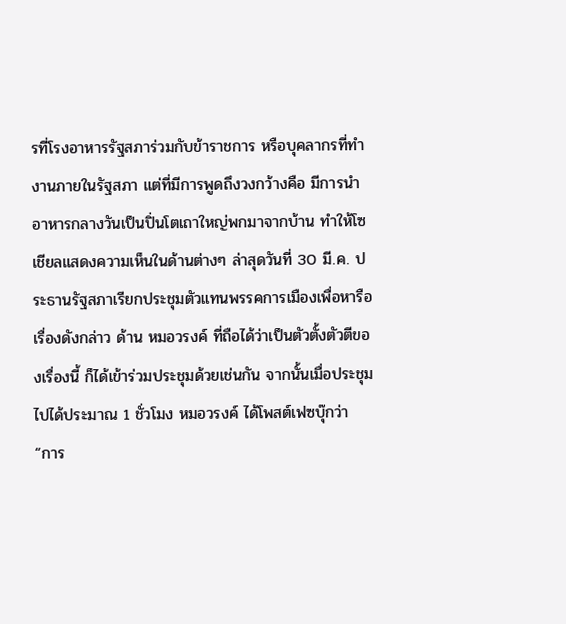รที่โรงอาหารรัฐสภาร่วมกับข้าราชการ หรือบุคลากรที่ทำงานภายในรัฐสภา แต่ที่มีการพูดถึงวงกว้างคือ มีการนำอาหารกลางวันเป็นปิ่นโตเถาใหญ่พกมาจากบ้าน ทำให้โซเชียลแสดงความเห็นในด้านต่างๆ ล่าสุดวันที่ 30 มี.ค. ประธานรัฐสภาเรียกประชุมตัวแทนพรรคการเมืองเพื่อหารือเรื่องดังกล่าว ด้าน หมอวรงค์ ที่ถือได้ว่าเป็นตัวตั้งตัวตีของเรื่องนี้ ก็ได้เข้าร่วมประชุมด้วยเช่นกัน จากนั้นเมื่อประชุมไปได้ประมาณ 1 ชั่วโมง หมอวรงค์ ได้โพสต์เฟซบุ๊กว่า “การ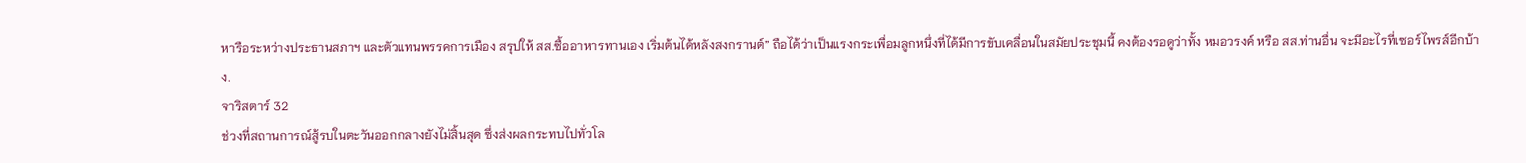หารือระหว่างประธานสภาฯ และตัวแทนพรรคการเมือง สรุปให้ สส.ซื้ออาหารทานเอง เริ่มต้นได้หลังสงกรานต์” ถือได้ว่าเป็นแรงกระเพื่อมลูกหนึ่งที่ได้มีการขับเคลื่อนในสมัยประชุมนี้ คงต้องรอดูว่าทั้ง หมอวรงค์ หรือ สส.ท่านอื่น จะมีอะไรที่เซอร์ไพรส์อีกบ้าง.
จาริสตาร์ 32
ช่วงที่สถานการณ์สู้รบในตะวันออกกลางยังไม่สิ้นสุด ซึ่งส่งผลกระทบไปทั่วโล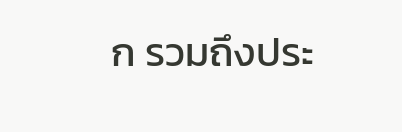ก รวมถึงประ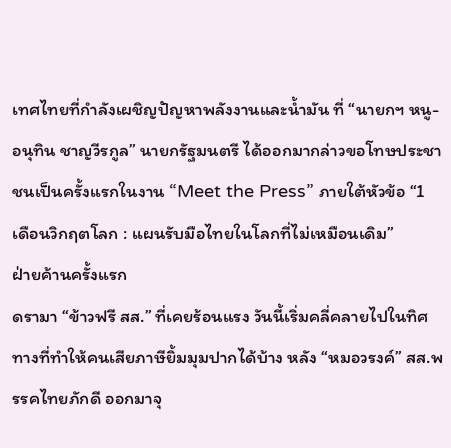เทศไทยที่กำลังเผชิญปัญหาพลังงานและน้ำมัน ที่ “นายกฯ หนู-อนุทิน ชาญวีรกูล” นายกรัฐมนตรี ได้ออกมากล่าวขอโทษประชาชนเป็นครั้งแรกในงาน “Meet the Press” ภายใต้หัวข้อ “1 เดือนวิกฤตโลก : แผนรับมือไทยในโลกที่ไม่เหมือนเดิม”
ฝ่ายค้านครั้งแรก
ดรามา “ข้าวฟรี สส.” ที่เคยร้อนแรง วันนี้เริ่มคลี่คลายไปในทิศทางที่ทำให้คนเสียภาษียิ้มมุมปากได้บ้าง หลัง “หมอวรงค์” สส.พรรคไทยภักดี ออกมาจุ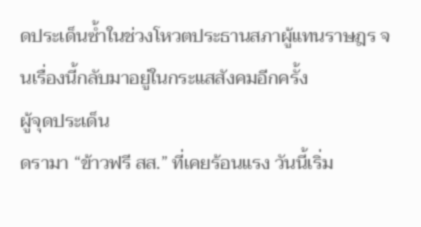ดประเด็นซ้ำในช่วงโหวตประธานสภาผู้แทนราษฎร จนเรื่องนี้กลับมาอยู่ในกระแสสังคมอีกครั้ง
ผู้จุดประเด็น
ดรามา “ข้าวฟรี สส.” ที่เคยร้อนแรง วันนี้เริ่ม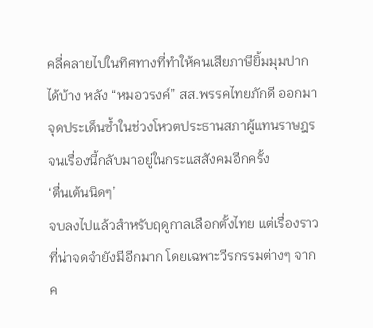คลี่คลายไปในทิศทางที่ทำให้คนเสียภาษียิ้มมุมปากได้บ้าง หลัง “หมอวรงค์” สส.พรรคไทยภักดี ออกมาจุดประเด็นซ้ำในช่วงโหวตประธานสภาผู้แทนราษฎร จนเรื่องนี้กลับมาอยู่ในกระแสสังคมอีกครั้ง
‘ตื่นเต้นนิดๆ’
จบลงไปแล้วสำหรับฤดูกาลเลือกตั้งไทย แต่เรื่องราวที่น่าจดจำยังมีอีกมาก โดยเฉพาะวีรกรรมต่างๆ จากค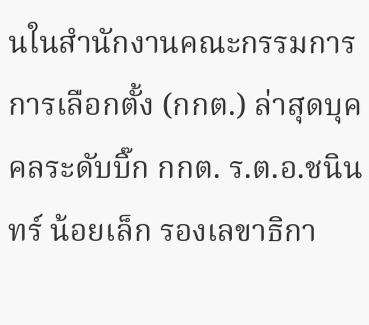นในสำนักงานคณะกรรมการการเลือกตั้ง (กกต.) ล่าสุดบุคคลระดับบิ๊ก กกต. ร.ต.อ.ชนินทร์ น้อยเล็ก รองเลขาธิกา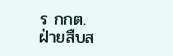ร กกต. ฝ่ายสืบส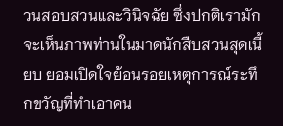วนสอบสวนและวินิจฉัย ซึ่งปกติเรามักจะเห็นภาพท่านในมาดนักสืบสวนสุดเนี้ยบ ยอมเปิดใจย้อนรอยเหตุการณ์ระทึกขวัญที่ทำเอาคน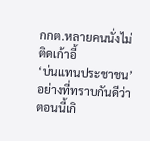กกต.หลายคนนั่งไม่ติดเก้าอี้
‘บ่นแทนประชาชน’
อย่างที่ทราบกันดีว่าตอนนี้เกิ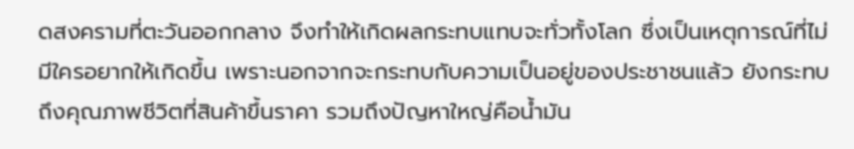ดสงครามที่ตะวันออกกลาง จึงทำให้เกิดผลกระทบแทบจะทั่วทั้งโลก ซึ่งเป็นเหตุการณ์ที่ไม่มีใครอยากให้เกิดขึ้น เพราะนอกจากจะกระทบกับความเป็นอยู่ของประชาชนแล้ว ยังกระทบถึงคุณภาพชีวิตที่สินค้าขึ้นราคา รวมถึงปัญหาใหญ่คือน้ำมัน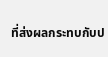ที่ส่งผลกระทบกับป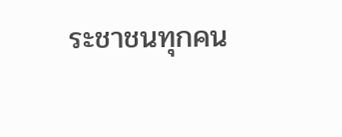ระชาชนทุกคน